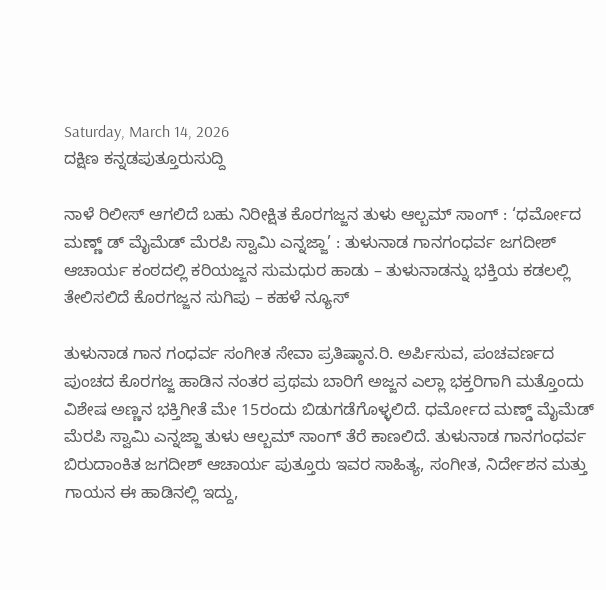Saturday, March 14, 2026
ದಕ್ಷಿಣ ಕನ್ನಡಪುತ್ತೂರುಸುದ್ದಿ

ನಾಳೆ ರಿಲೀಸ್ ಆಗಲಿದೆ ಬಹು ನಿರೀಕ್ಷಿತ ಕೊರಗಜ್ಜನ ತುಳು ಆಲ್ಬಮ್ ಸಾಂಗ್ : ‘ಧರ್ಮೋದ ಮಣ್ಣ್ ಡ್ ಮೈಮೆಡ್ ಮೆರಪಿ ಸ್ವಾಮಿ ಎನ್ನಜ್ಜಾ’ : ತುಳುನಾಡ ಗಾನಗಂಧರ್ವ ಜಗದೀಶ್ ಆಚಾರ್ಯ ಕಂಠದಲ್ಲಿ ಕರಿಯಜ್ಜನ ಸುಮಧುರ ಹಾಡು – ತುಳುನಾಡನ್ನು ಭಕ್ತಿಯ ಕಡಲಲ್ಲಿ ತೇಲಿಸಲಿದೆ ಕೊರಗಜ್ಜನ ಸುಗಿಪು – ಕಹಳೆ ನ್ಯೂಸ್

ತುಳುನಾಡ ಗಾನ ಗಂಧರ್ವ ಸಂಗೀತ ಸೇವಾ ಪ್ರತಿಷ್ಠಾನ.ರಿ. ಅರ್ಪಿಸುವ, ಪಂಚವರ್ಣದ ಪುಂಚದ ಕೊರಗಜ್ಜ ಹಾಡಿನ ನಂತರ ಪ್ರಥಮ ಬಾರಿಗೆ ಅಜ್ಜನ ಎಲ್ಲಾ ಭಕ್ತರಿಗಾಗಿ ಮತ್ತೊಂದು ವಿಶೇಷ ಅಣ್ಣನ ಭಕ್ತಿಗೀತೆ ಮೇ 15ರಂದು ಬಿಡುಗಡೆಗೊಳ್ಳಲಿದೆ. ಧರ್ಮೋದ ಮಣ್ಡ್ ಮೈಮೆಡ್ ಮೆರಪಿ ಸ್ವಾಮಿ ಎನ್ನಜ್ಜಾ ತುಳು ಆಲ್ಬಮ್ ಸಾಂಗ್ ತೆರೆ ಕಾಣಲಿದೆ. ತುಳುನಾಡ ಗಾನಗಂಧರ್ವ ಬಿರುದಾಂಕಿತ ಜಗದೀಶ್ ಆಚಾರ್ಯ ಪುತ್ತೂರು ಇವರ ಸಾಹಿತ್ಯ, ಸಂಗೀತ, ನಿರ್ದೇಶನ ಮತ್ತು ಗಾಯನ ಈ ಹಾಡಿನಲ್ಲಿ ಇದ್ದು,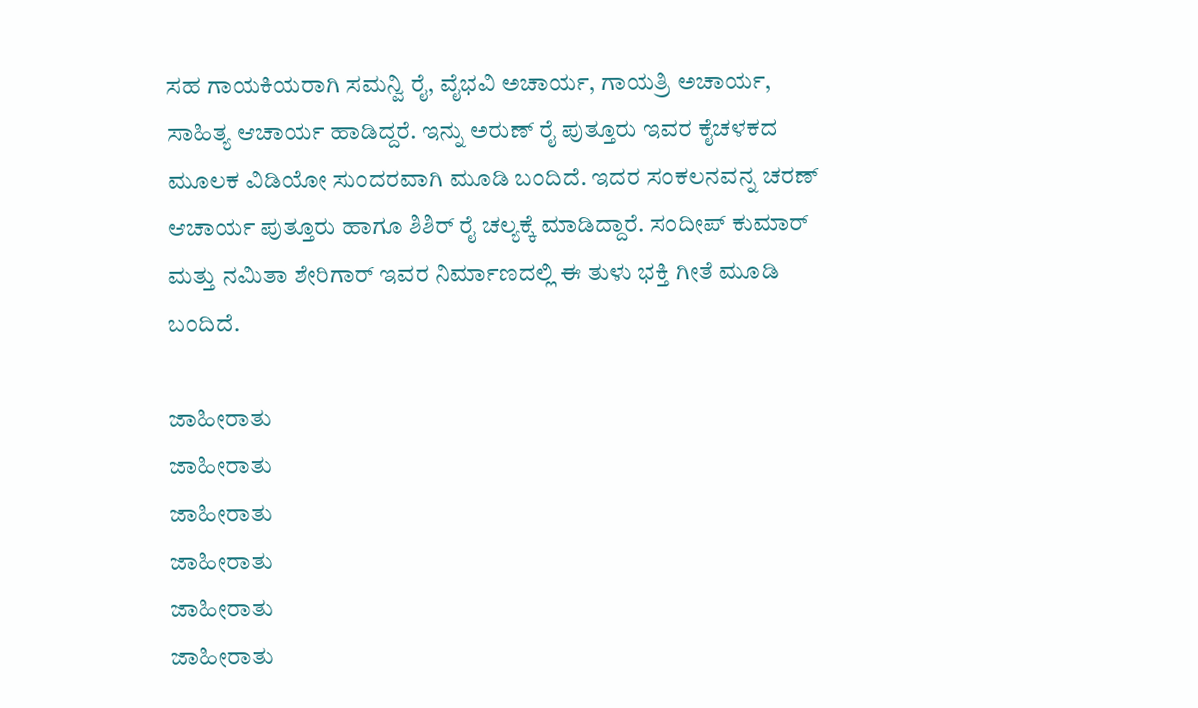ಸಹ ಗಾಯಕಿಯರಾಗಿ ಸಮನ್ವಿ ರೈ, ವೈಭವಿ ಅಚಾರ್ಯ, ಗಾಯತ್ರಿ ಅಚಾರ್ಯ, ಸಾಹಿತ್ಯ ಆಚಾರ್ಯ ಹಾಡಿದ್ದರೆ. ಇನ್ನು ಅರುಣ್ ರೈ ಪುತ್ತೂರು ಇವರ ಕೈಚಳಕದ ಮೂಲಕ ವಿಡಿಯೋ ಸುಂದರವಾಗಿ ಮೂಡಿ ಬಂದಿದೆ. ಇದರ ಸಂಕಲನವನ್ನ ಚರಣ್ ಆಚಾರ್ಯ ಪುತ್ತೂರು ಹಾಗೂ ಶಿಶಿರ್ ರೈ ಚಲ್ಯಕ್ಕೆ ಮಾಡಿದ್ದಾರೆ. ಸಂದೀಪ್ ಕುಮಾರ್ ಮತ್ತು ನಮಿತಾ ಶೇರಿಗಾರ್ ಇವರ ನಿರ್ಮಾಣದಲ್ಲಿ ಈ ತುಳು ಭಕ್ತಿ ಗೀತೆ ಮೂಡಿ ಬಂದಿದೆ.

ಜಾಹೀರಾತು
ಜಾಹೀರಾತು
ಜಾಹೀರಾತು
ಜಾಹೀರಾತು
ಜಾಹೀರಾತು
ಜಾಹೀರಾತು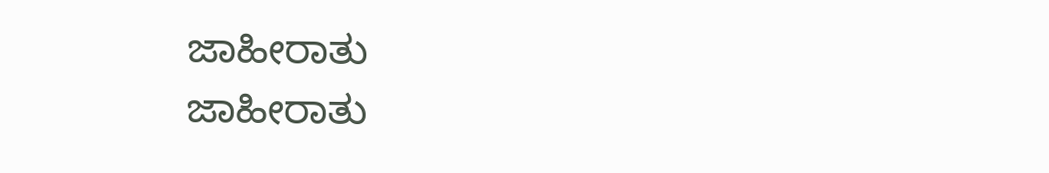ಜಾಹೀರಾತು
ಜಾಹೀರಾತು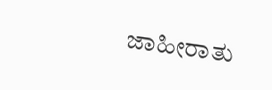ಜಾಹೀರಾತು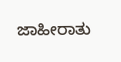ಜಾಹೀರಾತು